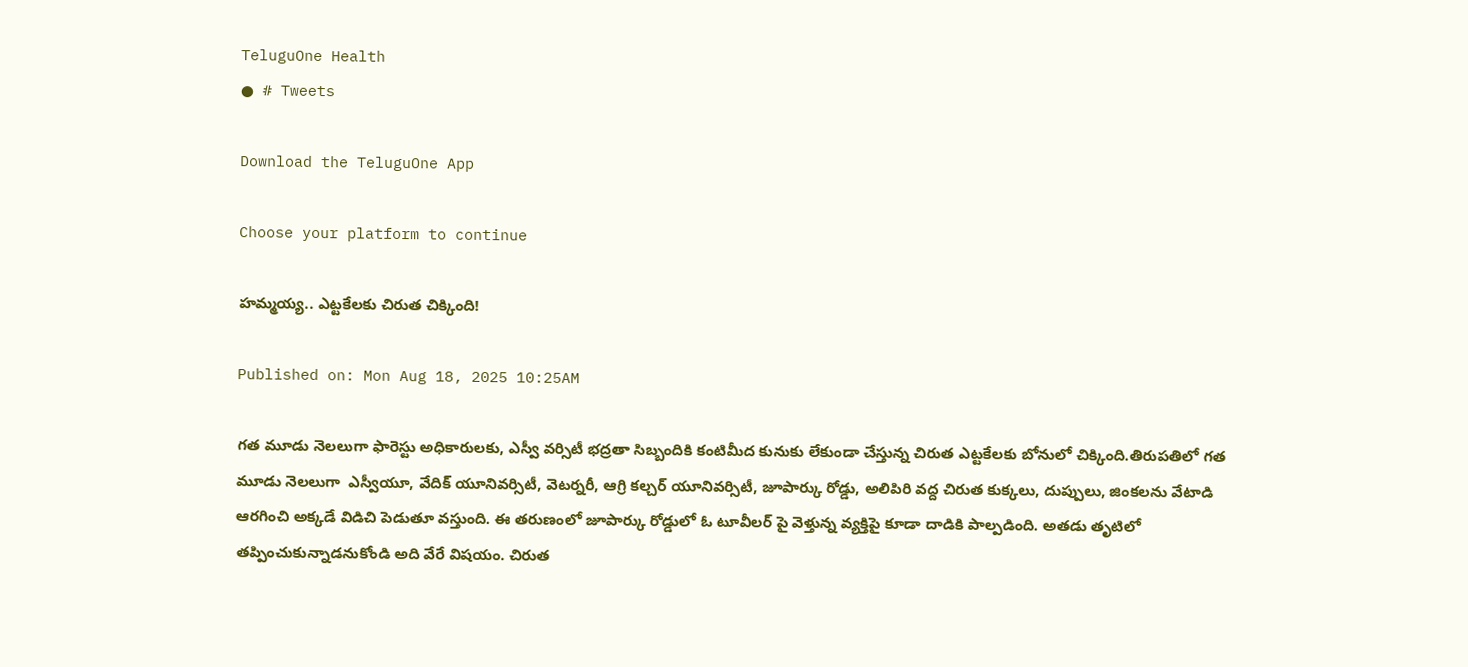TeluguOne Health
● # Tweets

Download the TeluguOne App

Choose your platform to continue

హమ్మయ్య.. ఎట్టకేలకు చిరుత చిక్కింది!

Published on: Mon Aug 18, 2025 10:25AM

గత మూడు నెలలుగా ఫారెస్టు అధికారులకు, ఎస్వీ వర్సిటీ భద్రతా సిబ్బందికి కంటిమీద కునుకు లేకుండా చేస్తున్న చిరుత ఎట్టకేలకు బోనులో చిక్కింది.తిరుపతిలో గత మూడు నెలలుగా  ఎస్వీయూ, వేదిక్ యూనివర్సిటీ, వెటర్నరీ, ఆగ్రి కల్చర్ యూనివర్సిటీ, జూపార్కు రోడ్డు, అలిపిరి వద్ద చిరుత కుక్కలు, దుప్పులు, జింకలను వేటాడి ఆరగించి అక్కడే విడిచి పెడుతూ వస్తుంది. ఈ తరుణంలో జూపార్కు రోడ్డులో ఓ టూవీలర్ పై వెళ్తున్న వ్యక్తిపై కూడా దాడికి పాల్పడింది. అతడు తృటిలో తప్పించుకున్నాడనుకోండి అది వేరే విషయం. చిరుత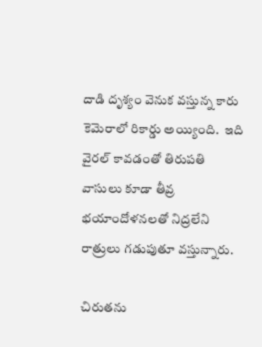దాడి దృశ్యం వెనుక వస్తున్న కారు కెమెరాలో రికార్డు అయ్యింది.  ఇది వైరల్ కావడంతో తిరుపతి వాసులు కూడా తీవ్ర భయాందోళనలతో నిద్రలేని రాత్రులు గడుపుతూ వస్తున్నారు.

చిరుతను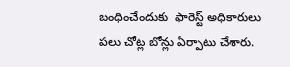బంధించేందుకు  ఫారెస్ట్ అధికారులు పలు చోట్ల బోన్లు ఏర్పాటు చేశారు.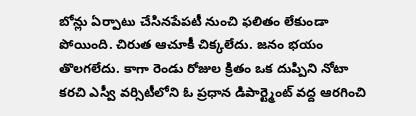బోన్లు ఏర్పాటు చేసినపేపటీ నుంచి ఫలితం లేకుండా పోయింది. చిరుత ఆచూకీ చిక్కలేదు. జనం భయం తొలగలేదు. కాగా రెండు రోజుల క్రితం ఒక దుప్పిని నోటా కరచి ఎస్వీ వర్సిటీలోని ఓ ప్రధాన డిపార్ట్మెంట్ వద్ద ఆరగించి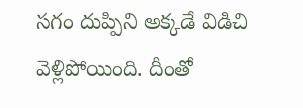సగం దుప్పిని అక్కడే విడిచి వెళ్లిపోయింది. దీంతో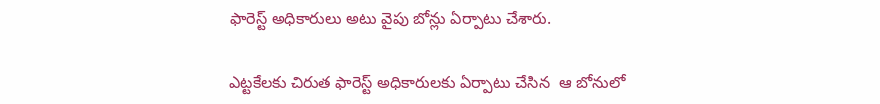ఫారెస్ట్ అధికారులు అటు వైపు బోన్లు ఏర్పాటు చేశారు.

ఎట్టకేలకు చిరుత ఫారెస్ట్ అధికారులకు ఏర్పాటు చేసిన  ఆ బోనులో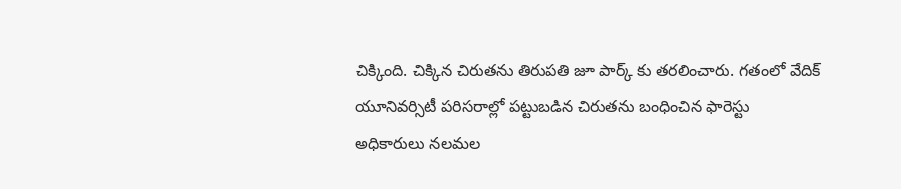చిక్కింది. చిక్కిన చిరుతను తిరుపతి జూ పార్క్ కు తరలించారు. గతంలో వేదిక్ యూనివర్సిటీ పరిసరాల్లో పట్టుబడిన చిరుతను బంధించిన ఫారెస్టు అధికారులు నలమల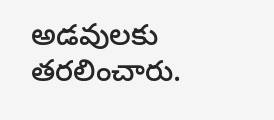అడవులకు తరలించారు.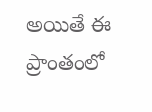అయితే ఈ ప్రాంతంలో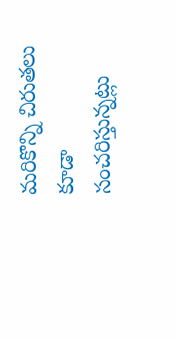మరికొన్ని చిరుతలు కూడా సంచరిస్తున్నట్లు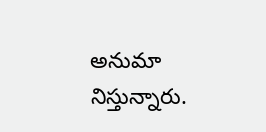అనుమా నిస్తున్నారు.